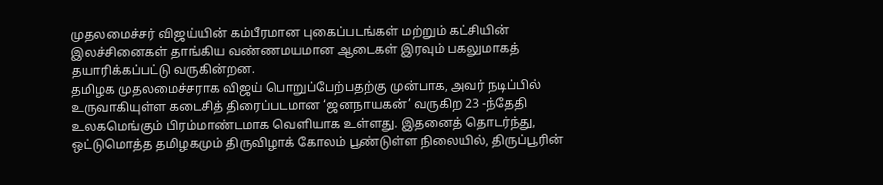முதலமைச்சர் விஜய்யின் கம்பீரமான புகைப்படங்கள் மற்றும் கட்சியின் இலச்சினைகள் தாங்கிய வண்ணமயமான ஆடைகள் இரவும் பகலுமாகத் தயாரிக்கப்பட்டு வருகின்றன.
தமிழக முதலமைச்சராக விஜய் பொறுப்பேற்பதற்கு முன்பாக, அவர் நடிப்பில் உருவாகியுள்ள கடைசித் திரைப்படமான ‘ஜனநாயகன்’ வருகிற 23 -ந்தேதி உலகமெங்கும் பிரம்மாண்டமாக வெளியாக உள்ளது. இதனைத் தொடர்ந்து, ஒட்டுமொத்த தமிழகமும் திருவிழாக் கோலம் பூண்டுள்ள நிலையில், திருப்பூரின்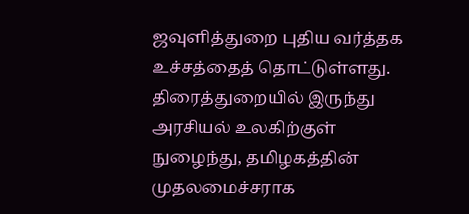ஜவுளித்துறை புதிய வர்த்தக உச்சத்தைத் தொட்டுள்ளது.
திரைத்துறையில் இருந்து அரசியல் உலகிற்குள் நுழைந்து, தமிழகத்தின் முதலமைச்சராக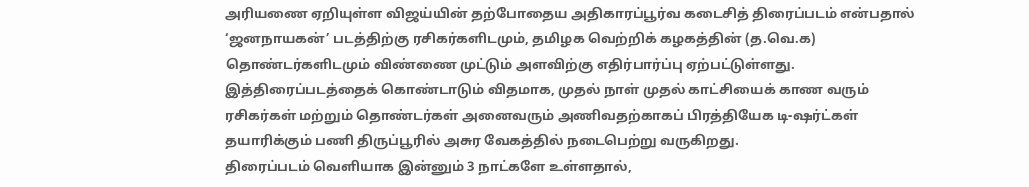அரியணை ஏறியுள்ள விஜய்யின் தற்போதைய அதிகாரப்பூர்வ கடைசித் திரைப்படம் என்பதால் ‘ஜனநாயகன்’ படத்திற்கு ரசிகர்களிடமும், தமிழக வெற்றிக் கழகத்தின் (த.வெ.க) தொண்டர்களிடமும் விண்ணை முட்டும் அளவிற்கு எதிர்பார்ப்பு ஏற்பட்டுள்ளது. இத்திரைப்படத்தைக் கொண்டாடும் விதமாக, முதல் நாள் முதல் காட்சியைக் காண வரும் ரசிகர்கள் மற்றும் தொண்டர்கள் அனைவரும் அணிவதற்காகப் பிரத்தியேக டி-ஷர்ட்கள் தயாரிக்கும் பணி திருப்பூரில் அசுர வேகத்தில் நடைபெற்று வருகிறது.
திரைப்படம் வெளியாக இன்னும் 3 நாட்களே உள்ளதால்,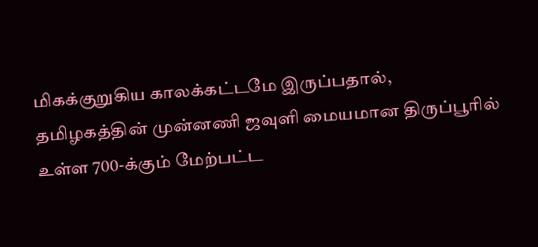மிகக்குறுகிய காலக்கட்டமே இருப்பதால், தமிழகத்தின் முன்னணி ஜவுளி மையமான திருப்பூரில் உள்ள 700-க்கும் மேற்பட்ட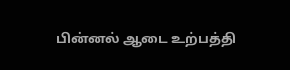பின்னல் ஆடை உற்பத்தி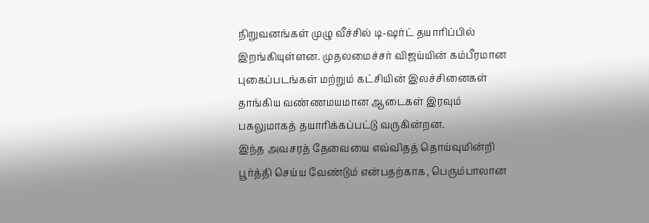நிறுவனங்கள் முழு வீச்சில் டி-ஷர்ட் தயாரிப்பில் இறங்கியுள்ளன. முதலமைச்சர் விஜய்யின் கம்பீரமான புகைப்படங்கள் மற்றும் கட்சியின் இலச்சினைகள் தாங்கிய வண்ணமயமான ஆடைகள் இரவும் பகலுமாகத் தயாரிக்கப்பட்டு வருகின்றன.
இந்த அவசரத் தேவையை எவ்விதத் தொய்வுமின்றி பூர்த்தி செய்ய வேண்டும் என்பதற்காக, பெரும்பாலான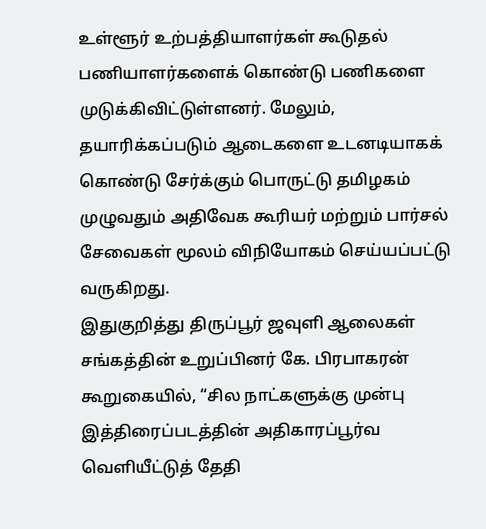உள்ளூர் உற்பத்தியாளர்கள் கூடுதல் பணியாளர்களைக் கொண்டு பணிகளை முடுக்கிவிட்டுள்ளனர். மேலும், தயாரிக்கப்படும் ஆடைகளை உடனடியாகக் கொண்டு சேர்க்கும் பொருட்டு தமிழகம் முழுவதும் அதிவேக கூரியர் மற்றும் பார்சல் சேவைகள் மூலம் விநியோகம் செய்யப்பட்டு வருகிறது.
இதுகுறித்து திருப்பூர் ஜவுளி ஆலைகள் சங்கத்தின் உறுப்பினர் கே. பிரபாகரன் கூறுகையில், “சில நாட்களுக்கு முன்பு இத்திரைப்படத்தின் அதிகாரப்பூர்வ வெளியீட்டுத் தேதி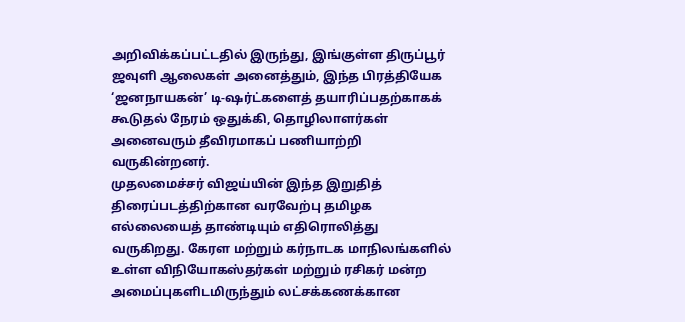அறிவிக்கப்பட்டதில் இருந்து, இங்குள்ள திருப்பூர் ஜவுளி ஆலைகள் அனைத்தும், இந்த பிரத்தியேக ‘ஜனநாயகன்’ டி-ஷர்ட்களைத் தயாரிப்பதற்காகக் கூடுதல் நேரம் ஒதுக்கி, தொழிலாளர்கள் அனைவரும் தீவிரமாகப் பணியாற்றி வருகின்றனர்.
முதலமைச்சர் விஜய்யின் இந்த இறுதித் திரைப்படத்திற்கான வரவேற்பு தமிழக எல்லையைத் தாண்டியும் எதிரொலித்து வருகிறது. கேரள மற்றும் கர்நாடக மாநிலங்களில் உள்ள விநியோகஸ்தர்கள் மற்றும் ரசிகர் மன்ற அமைப்புகளிடமிருந்தும் லட்சக்கணக்கான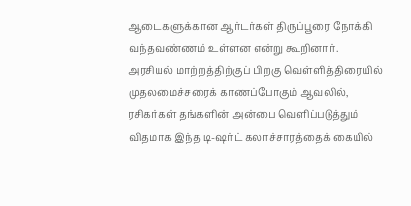ஆடைகளுக்கான ஆர்டர்கள் திருப்பூரை நோக்கி வந்தவண்ணம் உள்ளன என்று கூறினார்.
அரசியல் மாற்றத்திற்குப் பிறகு வெள்ளித்திரையில் முதலமைச்சரைக் காணப்போகும் ஆவலில், ரசிகர்கள் தங்களின் அன்பை வெளிப்படுத்தும் விதமாக இந்த டி-ஷர்ட் கலாச்சாரத்தைக் கையில்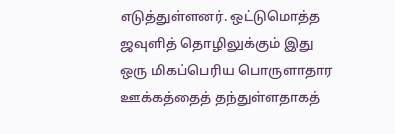எடுத்துள்ளனர். ஒட்டுமொத்த ஜவுளித் தொழிலுக்கும் இது ஒரு மிகப்பெரிய பொருளாதார ஊக்கத்தைத் தந்துள்ளதாகத்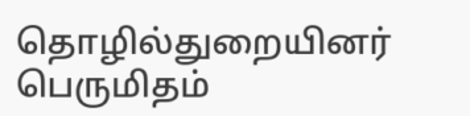தொழில்துறையினர் பெருமிதம்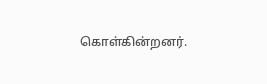கொள்கின்றனர்.